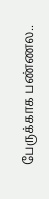பேருக்காக பண்ணல..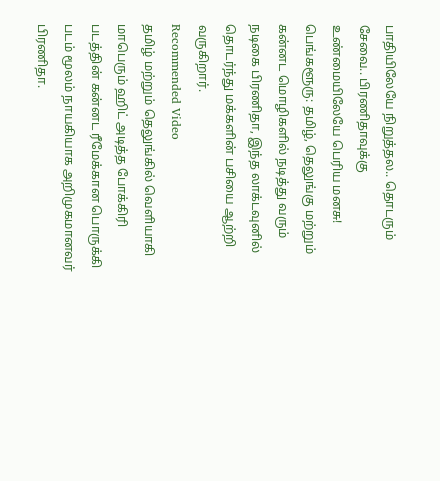பாதியிலேயே நிறுத்தல.. தொடரும் சேவை.. பிரணிதாவுக்கு உண்மையிலேயே பெரிய மனசு!
பெங்களூரு: தமிழ், தெலுங்கு மற்றும் கன்னட மொழிகளில் நடித்து வரும் நடிகை பிரணிதா, இந்த லாக்டவுனில் தொடர்ந்து மக்களின் பசியை ஆற்றி வருகிறார்.
Recommended Video
தமிழ் மற்றும் தெலுங்கில் வெளியாகி மாபெரும் ஹிட் அடித்த போக்கிரி படத்தின் கன்னட ரீமேக்கான பொருக்கி படம் மூலம் நாயகியாக அறிமுகமானவர் பிரணிதா.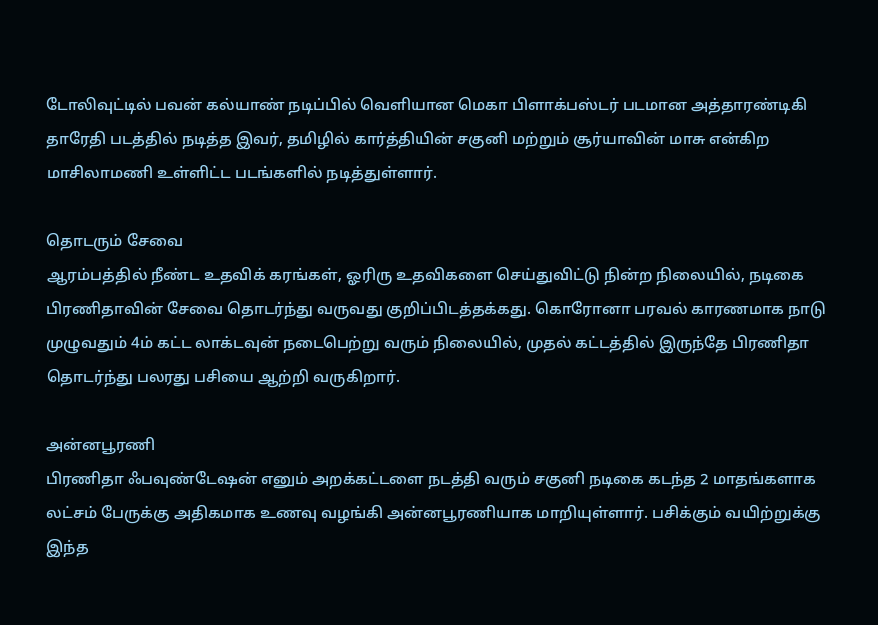டோலிவுட்டில் பவன் கல்யாண் நடிப்பில் வெளியான மெகா பிளாக்பஸ்டர் படமான அத்தாரண்டிகி தாரேதி படத்தில் நடித்த இவர், தமிழில் கார்த்தியின் சகுனி மற்றும் சூர்யாவின் மாசு என்கிற மாசிலாமணி உள்ளிட்ட படங்களில் நடித்துள்ளார்.

தொடரும் சேவை
ஆரம்பத்தில் நீண்ட உதவிக் கரங்கள், ஓரிரு உதவிகளை செய்துவிட்டு நின்ற நிலையில், நடிகை பிரணிதாவின் சேவை தொடர்ந்து வருவது குறிப்பிடத்தக்கது. கொரோனா பரவல் காரணமாக நாடு முழுவதும் 4ம் கட்ட லாக்டவுன் நடைபெற்று வரும் நிலையில், முதல் கட்டத்தில் இருந்தே பிரணிதா தொடர்ந்து பலரது பசியை ஆற்றி வருகிறார்.

அன்னபூரணி
பிரணிதா ஃபவுண்டேஷன் எனும் அறக்கட்டளை நடத்தி வரும் சகுனி நடிகை கடந்த 2 மாதங்களாக லட்சம் பேருக்கு அதிகமாக உணவு வழங்கி அன்னபூரணியாக மாறியுள்ளார். பசிக்கும் வயிற்றுக்கு இந்த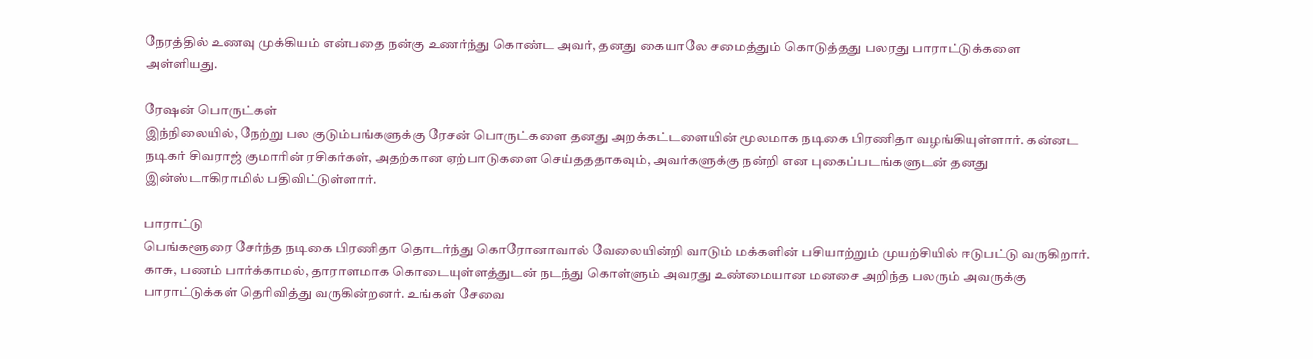நேரத்தில் உணவு முக்கியம் என்பதை நன்கு உணர்ந்து கொண்ட அவர், தனது கையாலே சமைத்தும் கொடுத்தது பலரது பாராட்டுக்களை அள்ளியது.

ரேஷன் பொருட்கள்
இந்நிலையில், நேற்று பல குடும்பங்களுக்கு ரேசன் பொருட்களை தனது அறக்கட்டளையின் மூலமாக நடிகை பிரணிதா வழங்கியுள்ளார். கன்னட நடிகர் சிவராஜ் குமாரின் ரசிகர்கள், அதற்கான ஏற்பாடுகளை செய்தததாகவும், அவர்களுக்கு நன்றி என புகைப்படங்களுடன் தனது இன்ஸ்டாகிராமில் பதிவிட்டுள்ளார்.

பாராட்டு
பெங்களூரை சேர்ந்த நடிகை பிரணிதா தொடர்ந்து கொரோனாவால் வேலையின்றி வாடும் மக்களின் பசியாற்றும் முயற்சியில் ஈடுபட்டு வருகிறார். காசு, பணம் பார்க்காமல், தாராளமாக கொடையுள்ளத்துடன் நடந்து கொள்ளும் அவரது உண்மையான மனசை அறிந்த பலரும் அவருக்கு பாராட்டுக்கள் தெரிவித்து வருகின்றனர். உங்கள் சேவை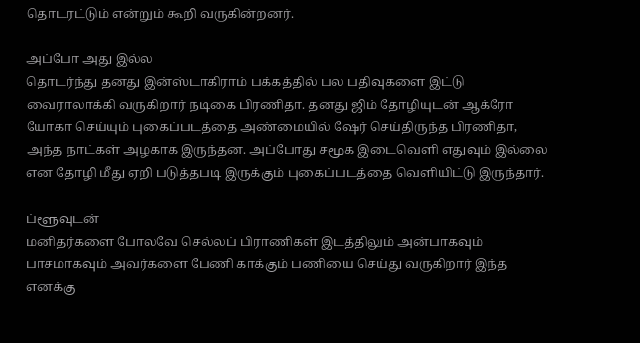தொடரட்டும் என்றும் கூறி வருகின்றனர்.

அப்போ அது இல்ல
தொடர்ந்து தனது இன்ஸ்டாகிராம் பக்கத்தில் பல பதிவுகளை இட்டு வைராலாக்கி வருகிறார் நடிகை பிரணிதா. தனது ஜிம் தோழியுடன் ஆக்ரோ யோகா செய்யும் புகைப்படத்தை அண்மையில் ஷேர் செய்திருந்த பிரணிதா, அந்த நாட்கள் அழகாக இருந்தன. அப்போது சமூக இடைவெளி எதுவும் இல்லை என தோழி மீது ஏறி படுத்தபடி இருக்கும் புகைப்படத்தை வெளியிட்டு இருந்தார்.

ப்ளூவுடன்
மனிதர்களை போலவே செல்லப் பிராணிகள் இடத்திலும் அன்பாகவும் பாசமாகவும் அவர்களை பேணி காக்கும் பணியை செய்து வருகிறார் இந்த எனக்கு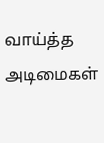வாய்த்த அடிமைகள்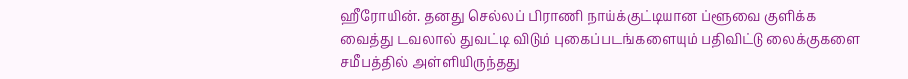ஹீரோயின். தனது செல்லப் பிராணி நாய்க்குட்டியான ப்ளூவை குளிக்க வைத்து டவலால் துவட்டி விடும் புகைப்படங்களையும் பதிவிட்டு லைக்குகளை சமீபத்தில் அள்ளியிருந்தது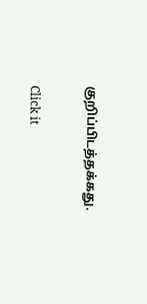குறிப்பிடத்தக்கது.


Click it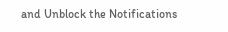and Unblock the Notifications